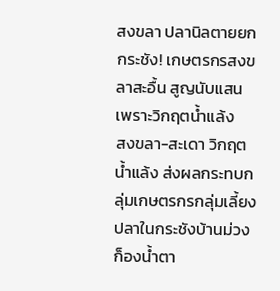สงขลา ปลานิลตายยกกระชัง! เกษตรกรสงขลาสะอื้น สูญนับแสนเพราะวิกฤตน้ำแล้ง
สงขลา-สะเดา วิกฤตน้ำแล้ง ส่งผลกระทบกลุ่มเกษตรกรกลุ่มเลี้ยงปลาในกระชังบ้านม่วงก็องน้ำตา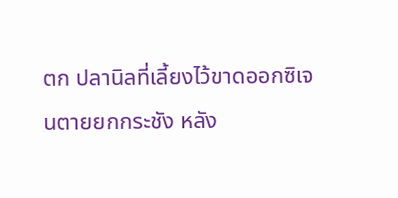ตก ปลานิลที่เลี้ยงไว้ขาดออกซิเจนตายยกกระชัง หลัง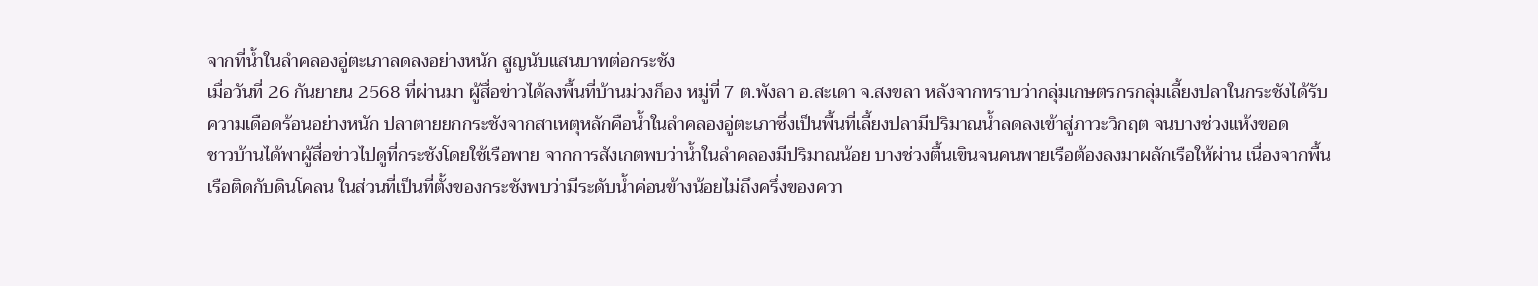จากที่น้ำในลำคลองอู่ตะเภาลดลงอย่างหนัก สูญนับแสนบาทต่อกระชัง
เมื่อวันที่ 26 กันยายน 2568 ที่ผ่านมา ผู้สื่อข่าวได้ลงพื้นที่บ้านม่วงก็อง หมู่ที่ 7 ต.พังลา อ.สะเดา จ.สงขลา หลังจากทราบว่ากลุ่มเกษตรกรกลุ่มเลี้ยงปลาในกระชังได้รับความเดือดร้อนอย่างหนัก ปลาตายยกกระชังจากสาเหตุหลักคือน้ำในลำคลองอู่ตะเภาซึ่งเป็นพื้นที่เลี้ยงปลามีปริมาณน้ำลดลงเข้าสู่ภาวะวิกฤต จนบางช่วงแห้งขอด
ชาวบ้านได้พาผู้สื่อข่าวไปดูที่กระชังโดยใช้เรือพาย จากการสังเกตพบว่าน้ำในลำคลองมีปริมาณน้อย บางช่วงตื้นเขินจนคนพายเรือต้องลงมาผลักเรือให้ผ่าน เนื่องจากพื้นเรือติดกับดินโคลน ในส่วนที่เป็นที่ตั้งของกระชังพบว่ามีระดับน้ำค่อนข้างน้อยไม่ถึงครึ่งของควา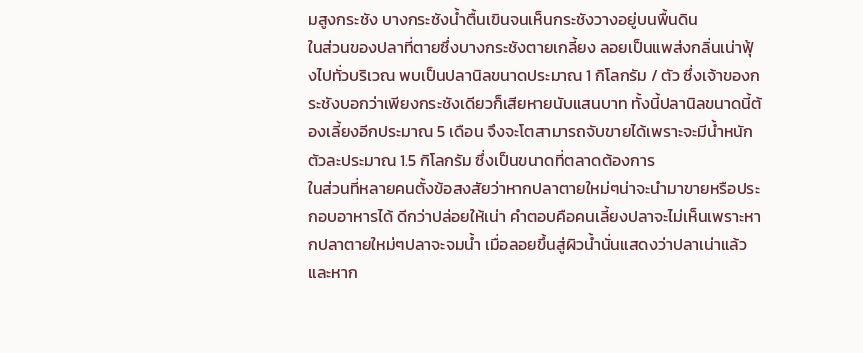มสูงกระชัง บางกระชังน้ำตื้นเขินจนเห็นกระชังวางอยู่บนพื้นดิน
ในส่วนของปลาที่ตายซึ่งบางกระชังตายเกลี้ยง ลอยเป็นแพส่งกลิ่นเน่าฟุ้งไปทั่วบริเวณ พบเป็นปลานิลขนาดประมาณ 1 กิโลกรัม / ตัว ซึ่งเจ้าของกระชังบอกว่าเพียงกระชังเดียวก็เสียหายนับแสนบาท ทั้งนี้ปลานิลขนาดนี้ต้องเลี้ยงอีกประมาณ 5 เดือน จึงจะโตสามารถจับขายได้เพราะจะมีน้ำหนักตัวละประมาณ 1.5 กิโลกรัม ซึ่งเป็นขนาดที่ตลาดต้องการ
ในส่วนที่หลายคนตั้งข้อสงสัยว่าหากปลาตายใหม่ๆน่าจะนำมาขายหรือประกอบอาหารได้ ดีกว่าปล่อยให้เน่า คำตอบคือคนเลี้ยงปลาจะไม่เห็นเพราะหากปลาตายใหม่ๆปลาจะจมน้ำ เมื่อลอยขึ้นสู่ผิวน้ำนั่นแสดงว่าปลาเน่าแล้ว และหาก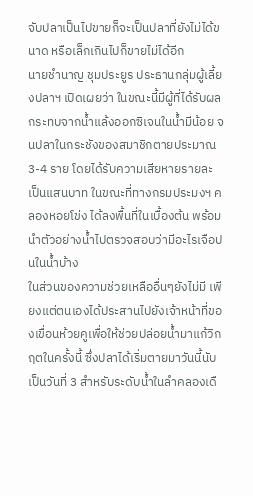จับปลาเป็นไปขายก็จะเป็นปลาที่ยังไม่ได้ขนาด หรือเล็กเกินไปก็ขายไม่ได้อีก
นายชำนาญ ชุมประยูร ประธานกลุ่มผู้เลี้ยงปลาฯ เปิดเผยว่า ในขณะนี้มีผู้ที่ได้รับผลกระทบจากน้ำแล้งออกซิเจนในน้ำมีน้อย จนปลาในกระชังของสมาชิกตายประมาณ 3-4 ราย โดยได้รับความเสียหายรายละเป็นแสนบาท ในขณะที่ทางกรมประมงฯ คลองหอยโข่ง ได้ลงพื้นที่ในเบื้องต้น พร้อมนำตัวอย่างน้ำไปตรวจสอบว่ามีอะไรเจือปนในน้ำบ้าง
ในส่วนของความช่วยเหลืออื่นๆยังไม่มี เพียงแต่ตนเองได้ประสานไปยังเจ้าหน้าที่ของเขื่อนห้วยคูเพื่อให้ช่วยปล่อยน้ำมาแก้วิกฤตในครั้งนี้ ซึ่งปลาได้เริ่มตายมาวันนี้นับเป็นวันที่ 3 สำหรับระดับน้ำในลำคลองเดื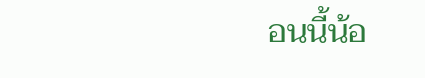อนนี้น้อ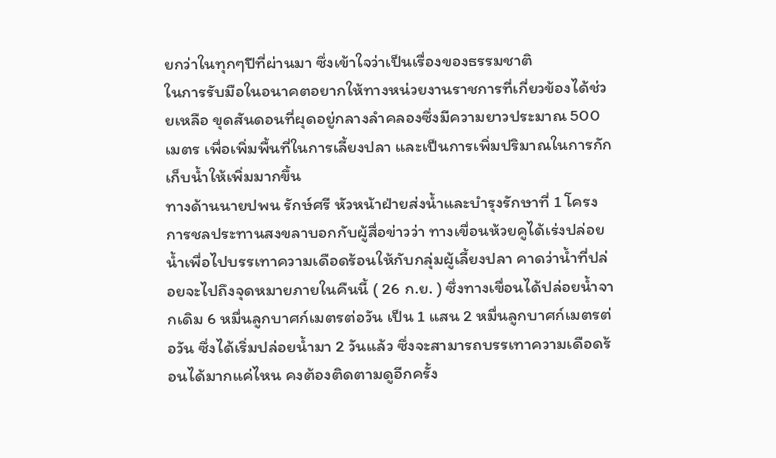ยกว่าในทุกๆปีที่ผ่านมา ซึ่งเข้าใจว่าเป็นเรื่องของธรรมชาติ
ในการรับมือในอนาคตอยากให้ทางหน่วยงานราชการที่เกี่ยวข้องได้ช่วยเหลือ ขุดสันดอนที่ผุดอยู่กลางลำคลองซึ่งมีความยาวประมาณ 500 เมตร เพื่อเพิ่มพื้นที่ในการเลี้ยงปลา และเป็นการเพิ่มปริมาณในการกักเก็บน้ำให้เพิ่มมากขึ้น
ทางด้านนายปพน รักษ์ศรี หัวหน้าฝ่ายส่งน้ำและบำรุงรักษาที่ 1 โครงการชลประทานสงขลาบอกกับผู้สื่อข่าวว่า ทางเขื่อนห้วยคูได้เร่งปล่อยน้ำเพื่อไปบรรเทาความเดือดร้อนให้กับกลุ่มผู้เลี้ยงปลา คาดว่าน้ำที่ปล่อยจะไปถึงจุดหมายภายในคืนนี้ ( 26 ก.ย. ) ซึ่งทางเขื่อนได้ปล่อยน้ำจากเดิม 6 หมื่นลูกบาศก์เมตรต่อวัน เป็น 1 แสน 2 หมื่นลูกบาศก์เมตรต่อวัน ซึ่งได้เริ่มปล่อยน้ำมา 2 วันแล้ว ซึ่งจะสามารถบรรเทาความเดือดร้อนได้มากแค่ไหน คงต้องติดตามดูอีกครั้ง